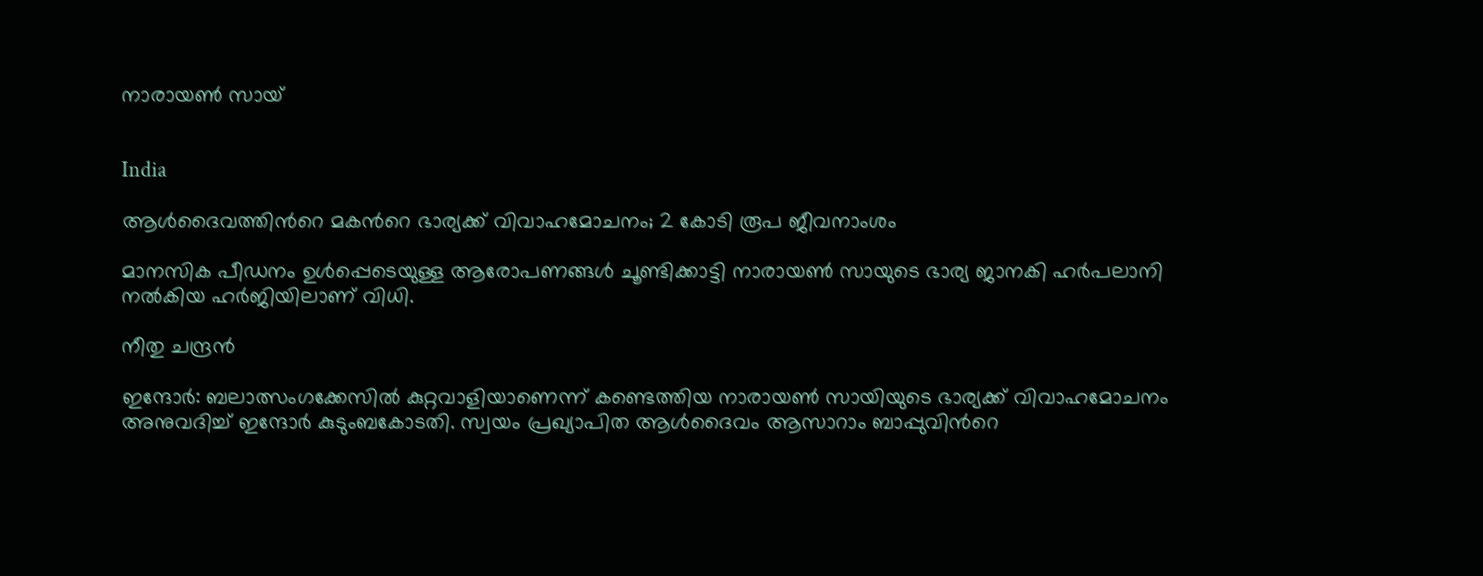നാരായൺ സായ്


India

ആൾദൈവത്തിന്‍റെ മകന്‍റെ ഭാര്യക്ക് വിവാഹമോചനം; 2 കോടി രൂപ ജീവനാംശം

മാനസിക പീഡനം ഉൾപ്പെടെയുള്ള ആരോപണങ്ങൾ ചൂണ്ടിക്കാട്ടി നാരായൺ സായുടെ ഭാര്യ ജാനകി ഹർപലാനി നൽകിയ ഹർജിയിലാണ് വിധി.

നീതു ചന്ദ്രൻ

ഇന്ദോർ: ബലാത്സംഗക്കേസിൽ കുറ്റവാളിയാണെന്ന് കണ്ടെത്തിയ നാരായൺ സായിയുടെ ഭാര്യക്ക് വിവാഹമോചനം അനുവദിച്ച് ഇന്ദോർ കുടുംബകോടതി. സ്വയം പ്രഖ്യാപിത ആൾദൈവം ആസാറാം ബാപ്പുവിന്‍റെ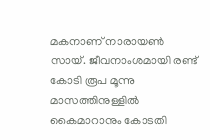മകനാണ് നാരായൺ സായ്. ജീവനാംശമായി രണ്ട് കോടി രൂപ മൂന്നു മാസത്തിനുള്ളിൽ കൈമാറാനും കോടതി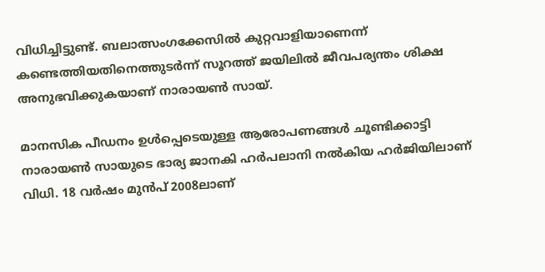വിധിച്ചിട്ടുണ്ട്. ബലാത്സംഗക്കേസിൽ കുറ്റവാളിയാണെന്ന് കണ്ടെത്തിയതിനെത്തുടർന്ന് സൂറത്ത് ജയിലിൽ ജീവപര്യന്തം ശിക്ഷ അനുഭവിക്കുകയാണ് നാരായൺ സായ്.

മാനസിക പീഡനം ഉൾപ്പെടെയുള്ള ആരോപണങ്ങൾ ചൂണ്ടിക്കാട്ടി നാരായൺ സായുടെ ഭാര്യ ജാനകി ഹർപലാനി നൽകിയ ഹർജിയിലാണ് വിധി. 18 വർഷം മുൻപ് 2008ലാണ്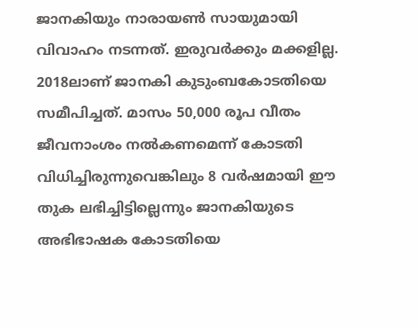ജാനകിയും നാരായൺ സായുമായി വിവാഹം നടന്നത്. ഇരുവർക്കും മക്കളില്ല. 2018ലാണ് ജാനകി കുടുംബകോടതിയെ സമീപിച്ചത്. മാസം 50,000 രൂപ വീതം ജീവനാംശം നൽകണമെന്ന് കോടതി വിധിച്ചിരുന്നുവെങ്കിലും 8 വർഷമായി ഈ തുക ലഭിച്ചിട്ടില്ലെന്നും ജാനകിയുടെ അഭിഭാഷക കോടതിയെ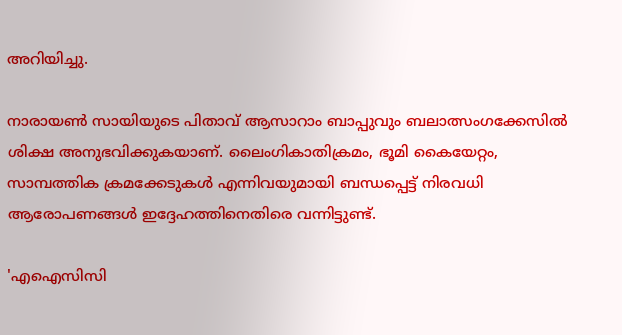അറിയിച്ചു.

നാ‌രായൺ സായിയുടെ പിതാവ് ആസാറാം ബാപ്പുവും ബലാത്സംഗക്കേസിൽ ശിക്ഷ അനുഭവിക്കുകയാണ്. ലൈംഗികാതിക്രമം, ഭൂമി കൈയേറ്റം, സാമ്പത്തിക ക്രമക്കേടുകൾ എന്നിവയുമായി ബന്ധപ്പെട്ട് നിരവധി ആരോപണങ്ങൾ ഇദ്ദേഹത്തിനെതിരെ വന്നിട്ടുണ്ട്.

'എഐസിസി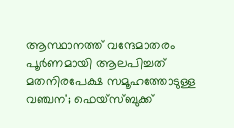ആസ്ഥാനത്ത് വന്ദേമാതരം പൂർണമായി ആലപിച്ചത് മതനിരപേക്ഷ സമൂഹത്തോടുള്ള വഞ്ചന'; ഫെയ്സ്ബുക്ക്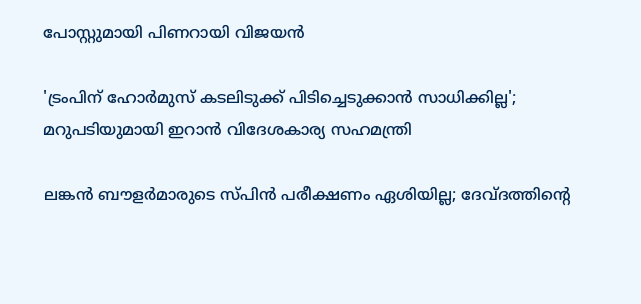പോസ്റ്റുമായി പിണറായി വിജയൻ

'ട്രംപിന് ഹോർമുസ് കടലിടുക്ക് പിടിച്ചെടുക്കാൻ സാധിക്കില്ല'; മറുപടിയുമായി ഇറാൻ വിദേശകാര‍്യ സഹമന്ത്രി

ലങ്കൻ ബൗളർമാരുടെ സ്പിൻ പരീക്ഷണം ഏശിയില്ല; ദേവ്ദത്തിന്‍റെ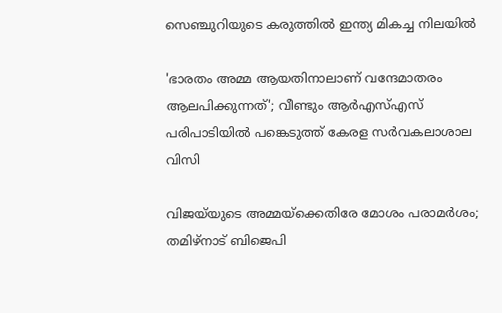സെഞ്ചുറിയുടെ കരുത്തിൽ ഇന്ത‍്യ മികച്ച നിലയിൽ

'ഭാരതം അമ്മ ആയതിനാലാണ് വന്ദേമാതരം ആലപിക്കുന്നത്'; വീണ്ടും ആർഎസ്എസ് പരിപാടിയിൽ പങ്കെടുത്ത് കേരള സർവകലാശാല വിസി

വിജ‌യ്‌യുടെ അമ്മയ്ക്കെതിരേ മോശം പരാമർശം; തമിഴ്നാട് ബിജെപി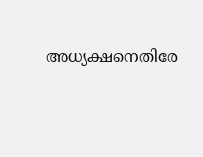അധ‍്യക്ഷനെതിരേ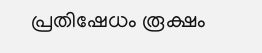പ്രതിഷേധം രൂക്ഷം